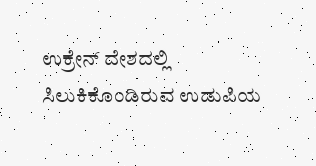ಉಕ್ರೇನ್‌ ದೇಶದಲ್ಲಿ ಸಿಲುಕಿಕೊಂಡಿರುವ ಉಡುಪಿಯ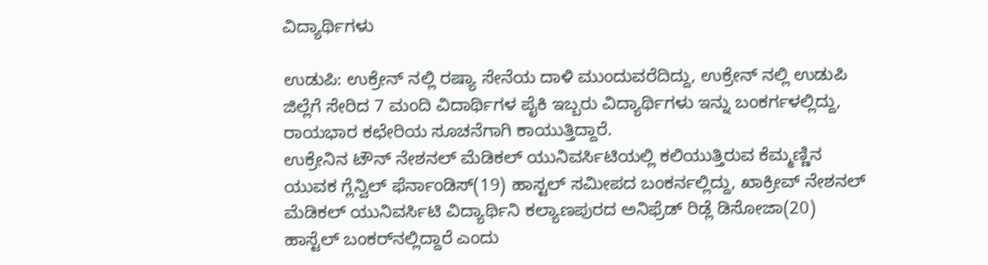ವಿದ್ಯಾರ್ಥಿಗಳು

ಉಡುಪಿ: ಉಕ್ರೇನ್‌ ನಲ್ಲಿ ರಷ್ಯಾ ಸೇನೆಯ ದಾಳಿ ಮುಂದುವರೆದಿದ್ದು, ಉಕ್ರೇನ್‌ ನಲ್ಲಿ ಉಡುಪಿ ಜಿಲ್ಲೆಗೆ ಸೇರಿದ 7 ಮಂದಿ ವಿದಾರ್ಥಿಗಳ ಪೈಕಿ ಇಬ್ಬರು ವಿದ್ಯಾರ್ಥಿಗಳು ಇನ್ನು ಬಂಕರ್ಗಳಲ್ಲಿದ್ದು, ರಾಯಭಾರ ಕಛೇರಿಯ ಸೂಚನೆಗಾಗಿ ಕಾಯುತ್ತಿದ್ದಾರೆ.
ಉಕ್ರೇನಿನ ಟೌನ್‌ ನೇಶನಲ್‌ ಮೆಡಿಕಲ್‌ ಯುನಿವರ್ಸಿಟಿಯಲ್ಲಿ ಕಲಿಯುತ್ತಿರುವ ಕೆಮ್ಮಣ್ಣಿನ ಯುವಕ ಗ್ಲೆನ್ವಿಲ್ ಫೆರ್ನಾಂಡಿಸ್‌(19) ಹಾಸ್ಟಲ್‌ ಸಮೀಪದ ಬಂಕರ್ನಲ್ಲಿದ್ದು, ಖಾಕ್ರೀವ್‌ ನೇಶನಲ್‌ ಮೆಡಿಕಲ್‌ ಯುನಿವರ್ಸಿಟಿ ವಿದ್ಯಾರ್ಥಿನಿ ಕಲ್ಯಾಣಪುರದ ಅನಿಫ್ರೆಡ್‌ ರಿಡ್ಲೆ ಡಿಸೋಜಾ(20) ಹಾಸ್ಟೆಲ್‌ ಬಂಕರ್‌ನಲ್ಲಿದ್ದಾರೆ ಎಂದು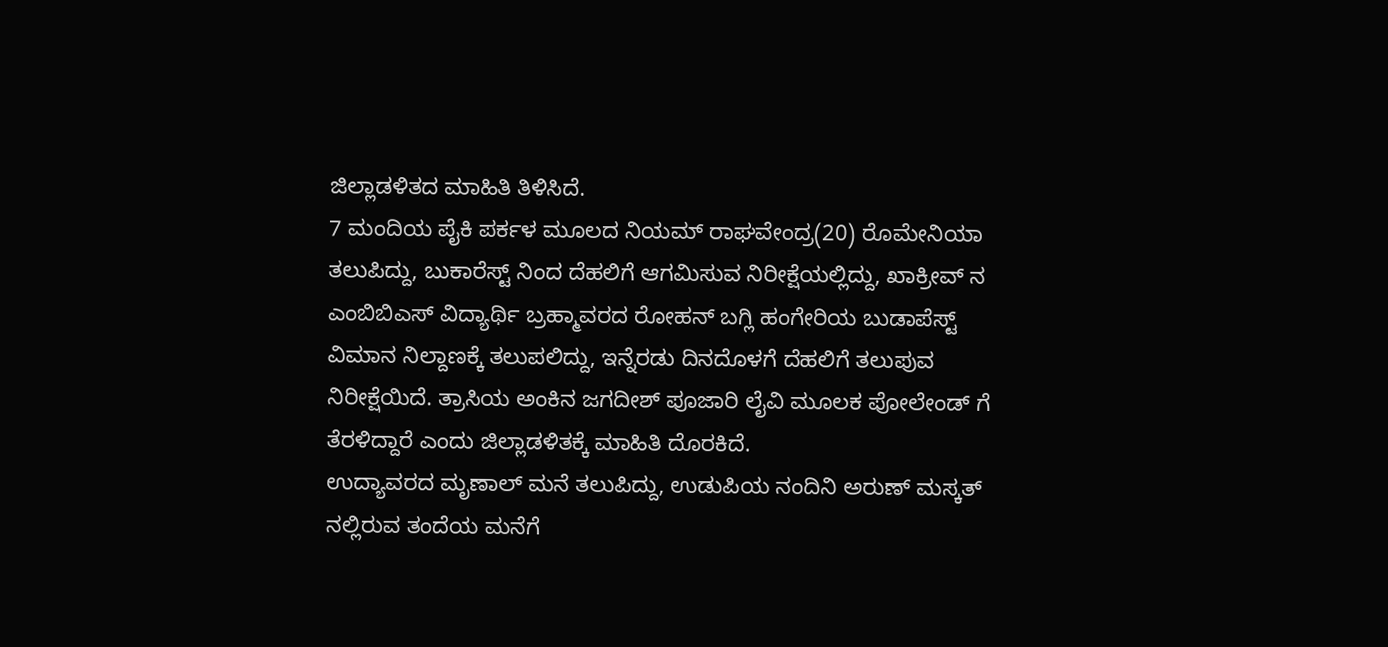ಜಿಲ್ಲಾಡಳಿತದ ಮಾಹಿತಿ ತಿಳಿಸಿದೆ.
7 ಮಂದಿಯ ಪೈಕಿ ಪರ್ಕಳ ಮೂಲದ ನಿಯಮ್‌ ರಾಘವೇಂದ್ರ(20) ರೊಮೇನಿಯಾ ತಲುಪಿದ್ದು, ಬುಕಾರೆಸ್ಟ್ ನಿಂದ ದೆಹಲಿಗೆ ಆಗಮಿಸುವ ನಿರೀಕ್ಷೆಯಲ್ಲಿದ್ದು, ಖಾಕ್ರೀವ್‌ ನ ಎಂಬಿಬಿಎಸ್‌ ವಿದ್ಯಾರ್ಥಿ ಬ್ರಹ್ಮಾವರದ ರೋಹನ್‌ ಬಗ್ಲಿ ಹಂಗೇರಿಯ ಬುಡಾಪೆಸ್ಟ್‌ ವಿಮಾನ ನಿಲ್ದಾಣಕ್ಕೆ ತಲುಪಲಿದ್ದು, ಇನ್ನೆರಡು ದಿನದೊಳಗೆ ದೆಹಲಿಗೆ ತಲುಪುವ ನಿರೀಕ್ಷೆಯಿದೆ. ತ್ರಾಸಿಯ ಅಂಕಿನ ಜಗದೀಶ್‌ ಪೂಜಾರಿ ಲೈವಿ ಮೂಲಕ ಪೋಲೇಂಡ್‌ ಗೆ ತೆರಳಿದ್ದಾರೆ ಎಂದು ಜಿಲ್ಲಾಡಳಿತಕ್ಕೆ ಮಾಹಿತಿ ದೊರಕಿದೆ.
ಉದ್ಯಾವರದ ಮೃಣಾಲ್‌ ಮನೆ ತಲುಪಿದ್ದು, ಉಡುಪಿಯ ನಂದಿನಿ ಅರುಣ್‌ ಮಸ್ಕತ್ ನಲ್ಲಿರುವ ತಂದೆಯ ಮನೆಗೆ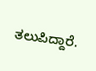ತಲುಪಿದ್ದಾರೆ.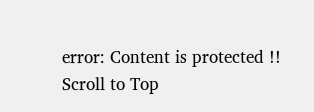error: Content is protected !!
Scroll to Top